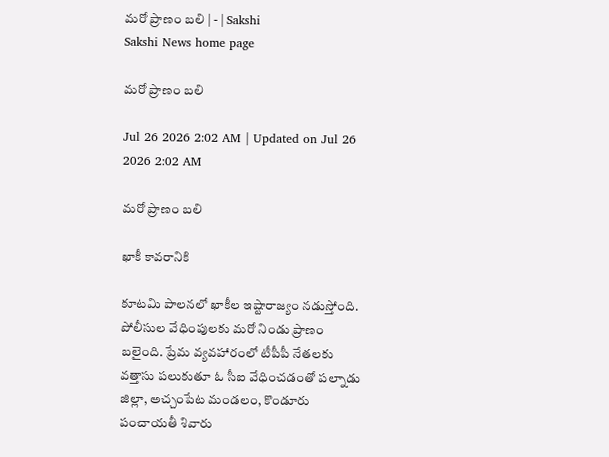మరో ప్రాణం బలి | - | Sakshi
Sakshi News home page

మరో ప్రాణం బలి

Jul 26 2026 2:02 AM | Updated on Jul 26 2026 2:02 AM

మరో ప్రాణం బలి

ఖాకీ కావరానికి

కూటమి పాలనలో ఖాకీల ఇష్టారాజ్యం నడుస్తోంది. పోలీసుల వేధింపులకు మరో నిండు ప్రాణం బలైంది. ప్రేమ వ్యవహారంలో టీపీపీ నేతలకు వత్తాసు పలుకుతూ ఓ సీఐ వేధించడంతో పల్నాడు జిల్లా, అచ్చంపేట మండలం, కొండూరు పంచాయతీ శివారు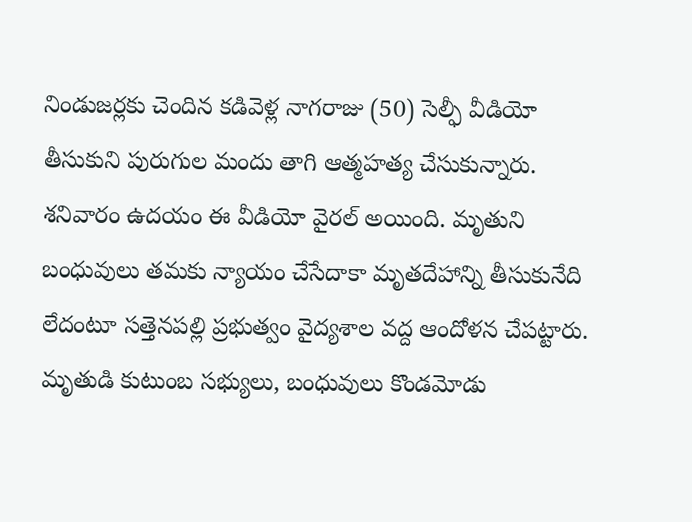నిండుజర్లకు చెందిన కడివెళ్ల నాగరాజు (50) సెల్ఫీ వీడియో తీసుకుని పురుగుల మందు తాగి ఆత్మహత్య చేసుకున్నారు. శనివారం ఉదయం ఈ వీడియో వైరల్‌ అయింది. మృతుని బంధువులు తమకు న్యాయం చేసేదాకా మృతదేహాన్ని తీసుకునేది లేదంటూ సత్తెనపల్లి ప్రభుత్వం వైద్యశాల వద్ద ఆందోళన చేపట్టారు. మృతుడి కుటుంబ సభ్యులు, బంధువులు కొండమోడు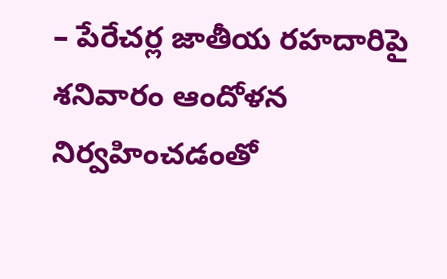– పేరేచర్ల జాతీయ రహదారిపై శనివారం ఆందోళన నిర్వహించడంతో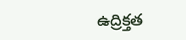ఉద్రిక్తత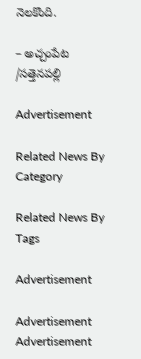నెలకొంది.

– అచ్చంపేట /సత్తెనపల్లి

Advertisement

Related News By Category

Related News By Tags

Advertisement

Advertisement
Advertisement